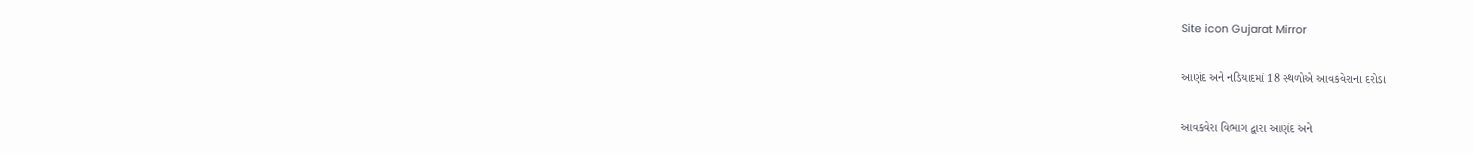Site icon Gujarat Mirror

આણંદ અને નડિયાદમાં 18 સ્થળોએ આવકવેરાના દરોડા

આવકવેરા વિભાગ દ્વારા આણંદ અને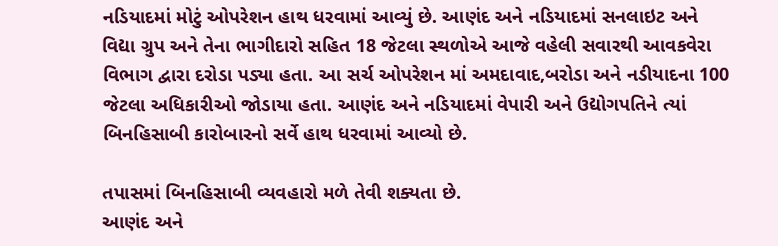નડિયાદમાં મોટું ઓપરેશન હાથ ધરવામાં આવ્યું છે. આણંદ અને નડિયાદમાં સનલાઇટ અને વિદ્યા ગ્રુપ અને તેના ભાગીદારો સહિત 18 જેટલા સ્થળોએ આજે વહેલી સવારથી આવકવેરા વિભાગ દ્વારા દરોડા પડ્યા હતા. આ સર્ચ ઓપરેશન માં અમદાવાદ,બરોડા અને નડીયાદના 100 જેટલા અધિકારીઓ જોડાયા હતા. આણંદ અને નડિયાદમાં વેપારી અને ઉદ્યોગપતિને ત્યાં બિનહિસાબી કારોબારનો સર્વે હાથ ધરવામાં આવ્યો છે.

તપાસમાં બિનહિસાબી વ્યવહારો મળે તેવી શક્યતા છે.
આણંદ અને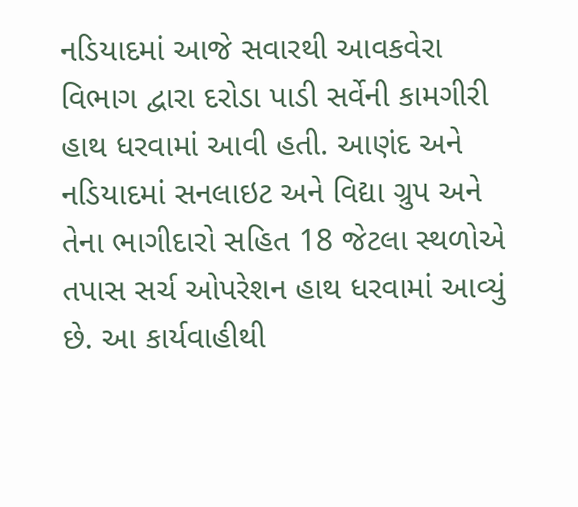નડિયાદમાં આજે સવારથી આવકવેરા વિભાગ દ્વારા દરોડા પાડી સર્વેની કામગીરી હાથ ધરવામાં આવી હતી. આણંદ અને નડિયાદમાં સનલાઇટ અને વિદ્યા ગ્રુપ અને તેના ભાગીદારો સહિત 18 જેટલા સ્થળોએ તપાસ સર્ચ ઓપરેશન હાથ ધરવામાં આવ્યું છે. આ કાર્યવાહીથી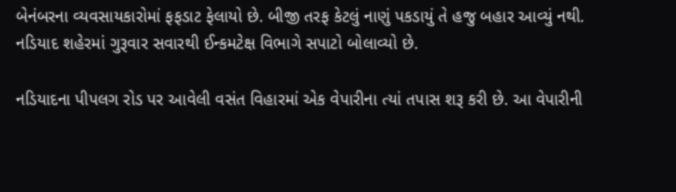બેનંબરના વ્યવસાયકારોમાં ફફડાટ ફેલાયો છે. બીજી તરફ કેટલું નાણું પકડાયું તે હજુ બહાર આવ્યું નથી. નડિયાદ શહેરમાં ગુરૂવાર સવારથી ઈન્કમટેક્ષ વિભાગે સપાટો બોલાવ્યો છે.

નડિયાદના પીપલગ રોડ પર આવેલી વસંત વિહારમાં એક વેપારીના ત્યાં તપાસ શરૂ કરી છે. આ વેપારીની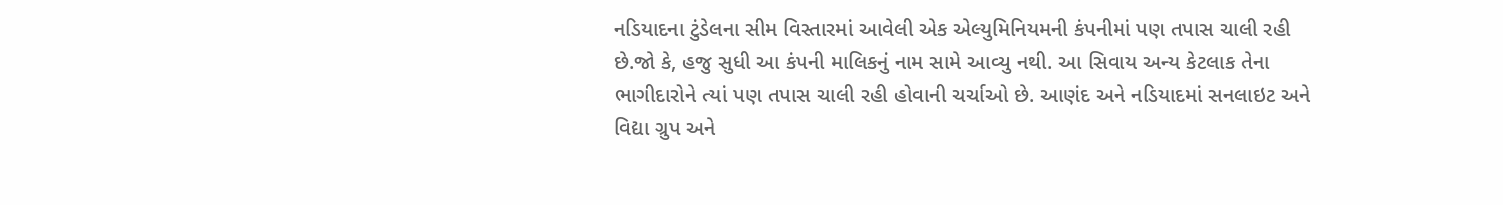નડિયાદના ટુંડેલના સીમ વિસ્તારમાં આવેલી એક એલ્યુમિનિયમની કંપનીમાં પણ તપાસ ચાલી રહી છે.જો કે, હજુ સુધી આ કંપની માલિકનું નામ સામે આવ્યુ નથી. આ સિવાય અન્ય કેટલાક તેના ભાગીદારોને ત્યાં પણ તપાસ ચાલી રહી હોવાની ચર્ચાઓ છે. આણંદ અને નડિયાદમાં સનલાઇટ અને વિદ્યા ગ્રુપ અને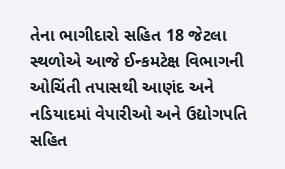તેના ભાગીદારો સહિત 18 જેટલા સ્થળોએ આજે ઈન્કમટેક્ષ વિભાગની ઓચિંતી તપાસથી આણંદ અને નડિયાદમાં વેપારીઓ અને ઉદ્યોગપતિ સહિત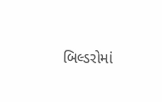બિલ્ડરોમાં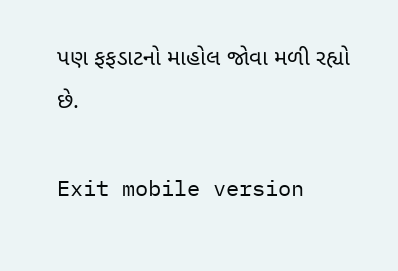પણ ફફડાટનો માહોલ જોવા મળી રહ્યો છે.

Exit mobile version